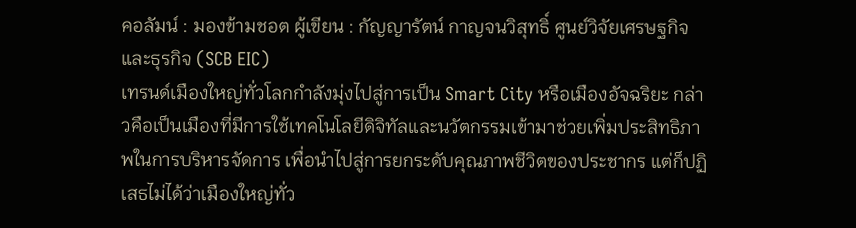คอลัมน์ : มองข้ามชอต ผู้เขียน : กัญญารัตน์ กาญจนวิสุทธิ์ ศูนย์วิจัยเศรษฐกิจและธุรกิจ (SCB EIC)
เทรนด์เมืองใหญ่ทั่วโลกกำลังมุ่งไปสู่การเป็น Smart City หรือเมืองอัจฉริยะ กล่าวคือเป็นเมืองที่มีการใช้เทคโนโลยีดิจิทัลและนวัตกรรมเข้ามาช่วยเพิ่มประสิทธิภาพในการบริหารจัดการ เพื่อนำไปสู่การยกระดับคุณภาพชีวิตของประชากร แต่ก็ปฏิเสธไม่ได้ว่าเมืองใหญ่ทั่ว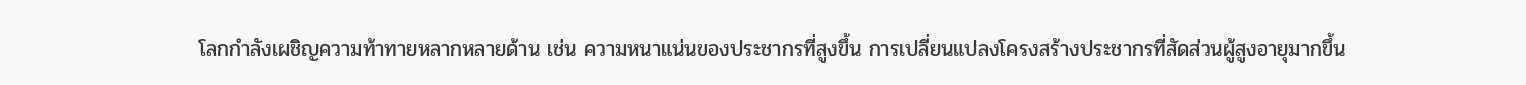โลกกำลังเผชิญความท้าทายหลากหลายด้าน เช่น ความหนาแน่นของประชากรที่สูงขึ้น การเปลี่ยนแปลงโครงสร้างประชากรที่สัดส่วนผู้สูงอายุมากขึ้น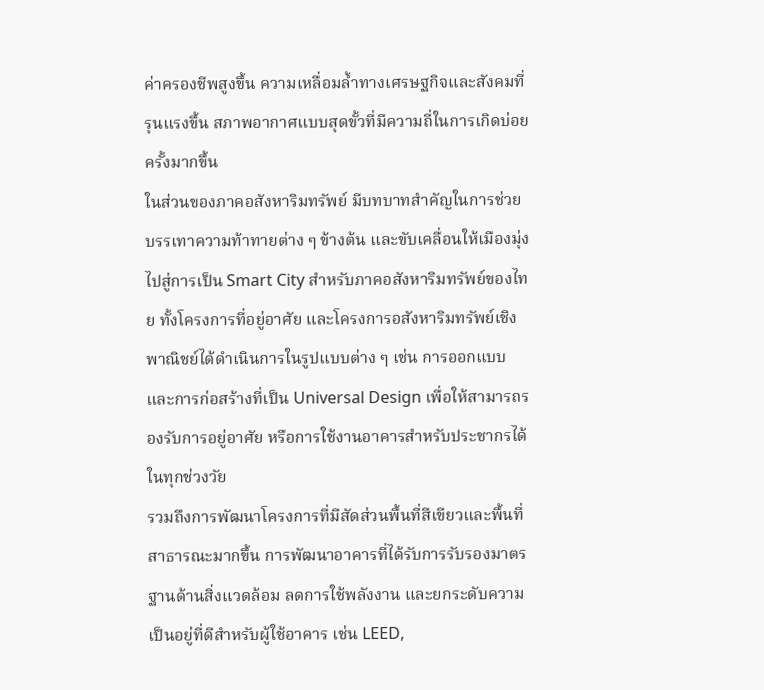ค่าครองชีพสูงขึ้น ความเหลื่อมล้ำทางเศรษฐกิจและสังคมที่รุนแรงขึ้น สภาพอากาศแบบสุดขั้วที่มีความถี่ในการเกิดบ่อยครั้งมากขึ้น
ในส่วนของภาคอสังหาริมทรัพย์ มีบทบาทสำคัญในการช่วยบรรเทาความท้าทายต่าง ๆ ข้างต้น และขับเคลื่อนให้เมืองมุ่งไปสู่การเป็น Smart City สำหรับภาคอสังหาริมทรัพย์ของไทย ทั้งโครงการที่อยู่อาศัย และโครงการอสังหาริมทรัพย์เชิงพาณิชย์ได้ดำเนินการในรูปแบบต่าง ๆ เช่น การออกแบบและการก่อสร้างที่เป็น Universal Design เพื่อให้สามารถรองรับการอยู่อาศัย หรือการใช้งานอาคารสำหรับประชากรได้ในทุกช่วงวัย
รวมถึงการพัฒนาโครงการที่มีสัดส่วนพื้นที่สีเขียวและพื้นที่สาธารณะมากขึ้น การพัฒนาอาคารที่ได้รับการรับรองมาตรฐานด้านสิ่งแวดล้อม ลดการใช้พลังงาน และยกระดับความเป็นอยู่ที่ดีสำหรับผู้ใช้อาคาร เช่น LEED,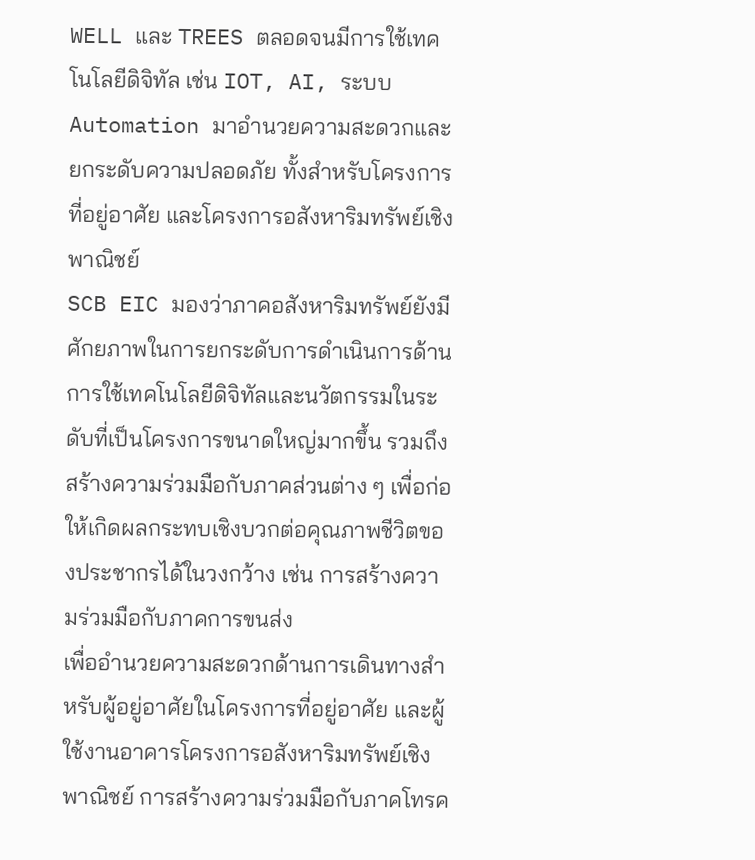WELL และ TREES ตลอดจนมีการใช้เทคโนโลยีดิจิทัล เช่น IOT, AI, ระบบ Automation มาอำนวยความสะดวกและยกระดับความปลอดภัย ทั้งสำหรับโครงการที่อยู่อาศัย และโครงการอสังหาริมทรัพย์เชิงพาณิชย์
SCB EIC มองว่าภาคอสังหาริมทรัพย์ยังมีศักยภาพในการยกระดับการดำเนินการด้านการใช้เทคโนโลยีดิจิทัลและนวัตกรรมในระดับที่เป็นโครงการขนาดใหญ่มากขึ้น รวมถึงสร้างความร่วมมือกับภาคส่วนต่าง ๆ เพื่อก่อให้เกิดผลกระทบเชิงบวกต่อคุณภาพชีวิตของประชากรได้ในวงกว้าง เช่น การสร้างความร่วมมือกับภาคการขนส่ง
เพื่ออำนวยความสะดวกด้านการเดินทางสำหรับผู้อยู่อาศัยในโครงการที่อยู่อาศัย และผู้ใช้งานอาคารโครงการอสังหาริมทรัพย์เชิงพาณิชย์ การสร้างความร่วมมือกับภาคโทรค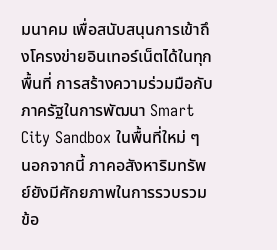มนาคม เพื่อสนับสนุนการเข้าถึงโครงข่ายอินเทอร์เน็ตได้ในทุกพื้นที่ การสร้างความร่วมมือกับภาครัฐในการพัฒนา Smart City Sandbox ในพื้นที่ใหม่ ๆ
นอกจากนี้ ภาคอสังหาริมทรัพย์ยังมีศักยภาพในการรวบรวมข้อ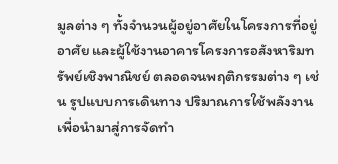มูลต่าง ๆ ทั้งจำนวนผู้อยู่อาศัยในโครงการที่อยู่อาศัย และผู้ใช้งานอาคารโครงการอสังหาริมทรัพย์เชิงพาณิชย์ ตลอดจนพฤติกรรมต่าง ๆ เช่น รูปแบบการเดินทาง ปริมาณการใช้พลังงาน เพื่อนำมาสู่การจัดทำ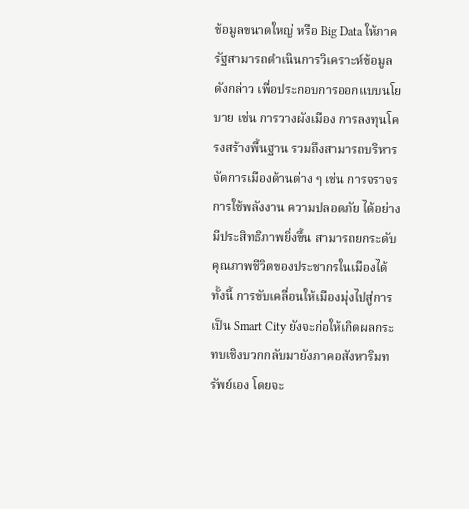ข้อมูลขนาดใหญ่ หรือ Big Data ให้ภาครัฐสามารถดำเนินการวิเคราะห์ข้อมูลดังกล่าว เพื่อประกอบการออกแบบนโยบาย เช่น การวางผังเมือง การลงทุนโครงสร้างพื้นฐาน รวมถึงสามารถบริหารจัดการเมืองด้านต่าง ๆ เช่น การจราจร การใช้พลังงาน ความปลอดภัย ได้อย่างมีประสิทธิภาพยิ่งขึ้น สามารถยกระดับคุณภาพชีวิตของประชากรในเมืองได้
ทั้งนี้ การขับเคลื่อนให้เมืองมุ่งไปสู่การเป็น Smart City ยังจะก่อให้เกิดผลกระทบเชิงบวกกลับมายังภาคอสังหาริมทรัพย์เอง โดยจะ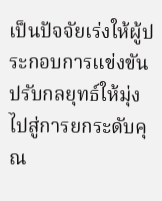เป็นปัจจัยเร่งให้ผู้ประกอบการแข่งขันปรับกลยุทธ์ให้มุ่งไปสู่การยกระดับคุณ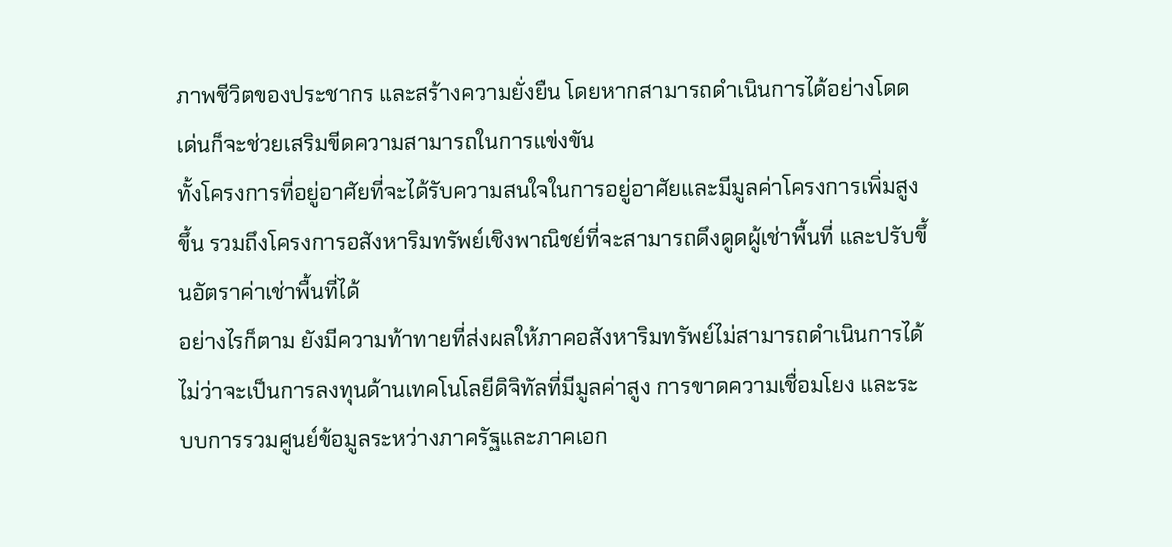ภาพชีวิตของประชากร และสร้างความยั่งยืน โดยหากสามารถดำเนินการได้อย่างโดดเด่นก็จะช่วยเสริมขีดความสามารถในการแข่งขัน
ทั้งโครงการที่อยู่อาศัยที่จะได้รับความสนใจในการอยู่อาศัยและมีมูลค่าโครงการเพิ่มสูงขึ้น รวมถึงโครงการอสังหาริมทรัพย์เชิงพาณิชย์ที่จะสามารถดึงดูดผู้เช่าพื้นที่ และปรับขึ้นอัตราค่าเช่าพื้นที่ได้
อย่างไรก็ตาม ยังมีความท้าทายที่ส่งผลให้ภาคอสังหาริมทรัพย์ไม่สามารถดำเนินการได้ ไม่ว่าจะเป็นการลงทุนด้านเทคโนโลยีดิจิทัลที่มีมูลค่าสูง การขาดความเชื่อมโยง และระบบการรวมศูนย์ข้อมูลระหว่างภาครัฐและภาคเอก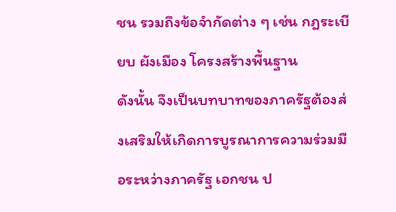ชน รวมถึงข้อจำกัดต่าง ๆ เช่น กฎระเบียบ ผังเมือง โครงสร้างพื้นฐาน
ดังนั้น จึงเป็นบทบาทของภาครัฐต้องส่งเสริมให้เกิดการบูรณาการความร่วมมือระหว่างภาครัฐ เอกชน ป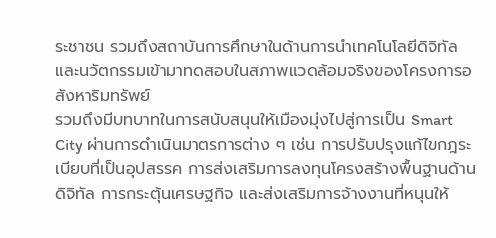ระชาชน รวมถึงสถาบันการศึกษาในด้านการนำเทคโนโลยีดิจิทัลและนวัตกรรมเข้ามาทดสอบในสภาพแวดล้อมจริงของโครงการอสังหาริมทรัพย์
รวมถึงมีบทบาทในการสนับสนุนให้เมืองมุ่งไปสู่การเป็น Smart City ผ่านการดำเนินมาตรการต่าง ๆ เช่น การปรับปรุงแก้ไขกฎระเบียบที่เป็นอุปสรรค การส่งเสริมการลงทุนโครงสร้างพื้นฐานด้านดิจิทัล การกระตุ้นเศรษฐกิจ และส่งเสริมการจ้างงานที่หนุนให้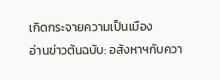เกิดกระจายความเป็นเมือง
อ่านข่าวต้นฉบับ: อสังหาฯกับควา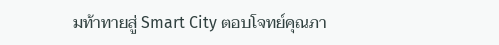มท้าทายสู่ Smart City ตอบโจทย์คุณภา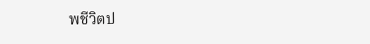พชีวิตป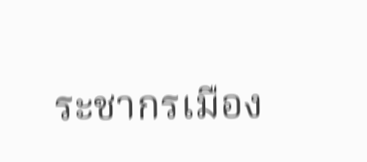ระชากรเมือง